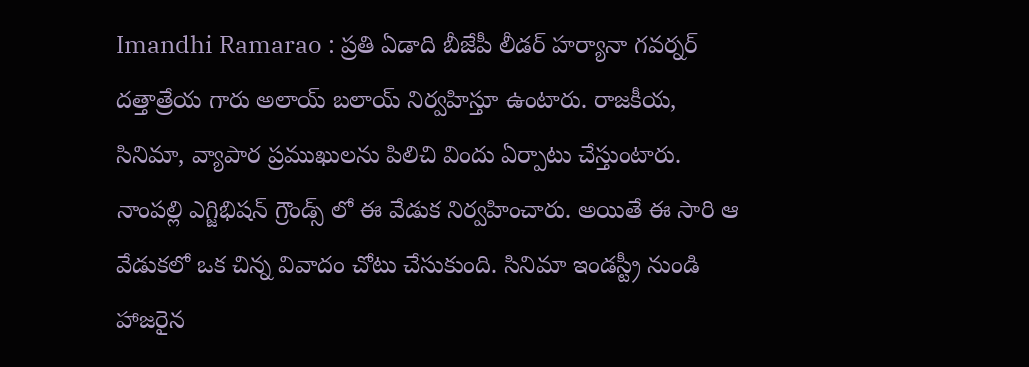Imandhi Ramarao : ప్రతి ఏడాది బీజేపీ లీడర్ హర్యానా గవర్నర్ దత్తాత్రేయ గారు అలాయ్ బలాయ్ నిర్వహిస్తూ ఉంటారు. రాజకీయ, సినిమా, వ్యాపార ప్రముఖులను పిలిచి విందు ఏర్పాటు చేస్తుంటారు. నాంపల్లి ఎగ్జిభిషన్ గ్రౌండ్స్ లో ఈ వేడుక నిర్వహించారు. అయితే ఈ సారి ఆ వేడుకలో ఒక చిన్న వివాదం చోటు చేసుకుంది. సినిమా ఇండస్ట్రీ నుండి హాజరైన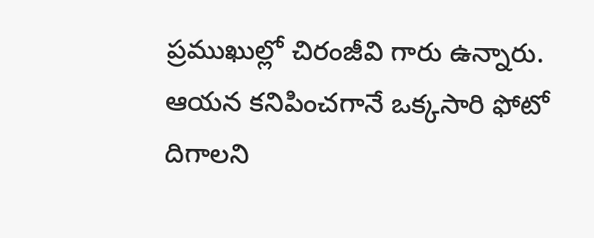ప్రముఖుల్లో చిరంజీవి గారు ఉన్నారు. ఆయన కనిపించగానే ఒక్కసారి ఫోటో దిగాలని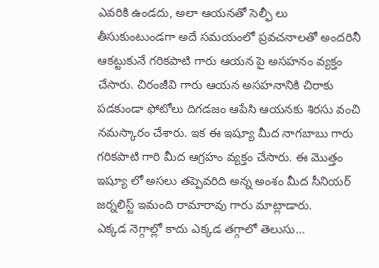ఎవరికి ఉండదు, అలా ఆయనతో సెల్ఫీ లు తీసుకుంటుండగా అదే సమయంలో ప్రవచనాలతో అందరినీ ఆకట్టుకునే గరికపాటి గారు ఆయన పై అసహనం వ్యక్తం చేసారు. చిరంజీవి గారు ఆయన అసహనానికి చిరాకు పడకుండా ఫోటోలు దిగడజం ఆపేసి ఆయనకు శిరసు వంచి నమస్కారం చేశారు. ఇక ఈ ఇష్యూ మీద నాగబాబు గారు గరికపాటి గారి మీద ఆగ్రహం వ్యక్తం చేసారు. ఈ మొత్తం ఇష్యూ లో అసలు తప్పెవరిది అన్న అంశం మీద సీనియర్ జర్నలిస్ట్ ఇమంది రామారావు గారు మాట్లాడారు.
ఎక్కడ నెగ్గాల్లో కాదు ఎక్కడ తగ్గాలో తెలుసు…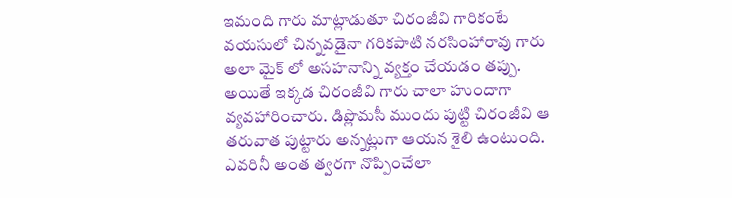ఇమంది గారు మాట్లాడుతూ చిరంజీవి గారికంటే వయసులో చిన్నవడైనా గరికపాటి నరసింహారావు గారు అలా మైక్ లో అసహనాన్ని వ్యక్తం చేయడం తప్పు. అయితే ఇక్కడ చిరంజీవి గారు చాలా హుందాగా వ్యవహారించారు. డిప్లొమసీ ముందు పుట్టి చిరంజీవి ఆ తరువాత పుట్టారు అన్నట్లుగా ఆయన శైలి ఉంటుంది. ఎవరినీ అంత త్వరగా నొప్పించేలా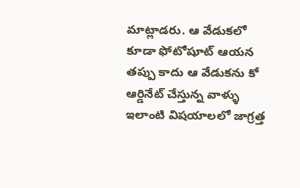మాట్లాడరు. ఆ వేడుకలో కూడా ఫోటోషూట్ ఆయన తప్పు కాదు ఆ వేడుకను కో ఆర్డినేట్ చేస్తున్న వాళ్ళు ఇలాంటి విషయాలలో జాగ్రత్త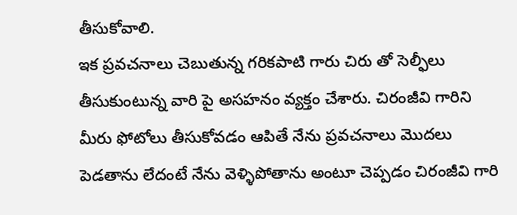తీసుకోవాలి.
ఇక ప్రవచనాలు చెబుతున్న గరికపాటి గారు చిరు తో సెల్ఫీలు తీసుకుంటున్న వారి పై అసహనం వ్యక్తం చేశారు. చిరంజీవి గారిని మీరు ఫోటోలు తీసుకోవడం ఆపితే నేను ప్రవచనాలు మొదలు పెడతాను లేదంటే నేను వెళ్ళిపోతాను అంటూ చెప్పడం చిరంజీవి గారి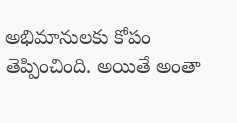అభిమానులకు కోపం తెప్పించింది. అయితే అంతా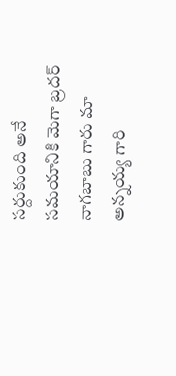సర్దుకుంది అనే సమయానికి మెగా బ్రదర్ నాగబాబు గారు మా అన్నయ్య గారి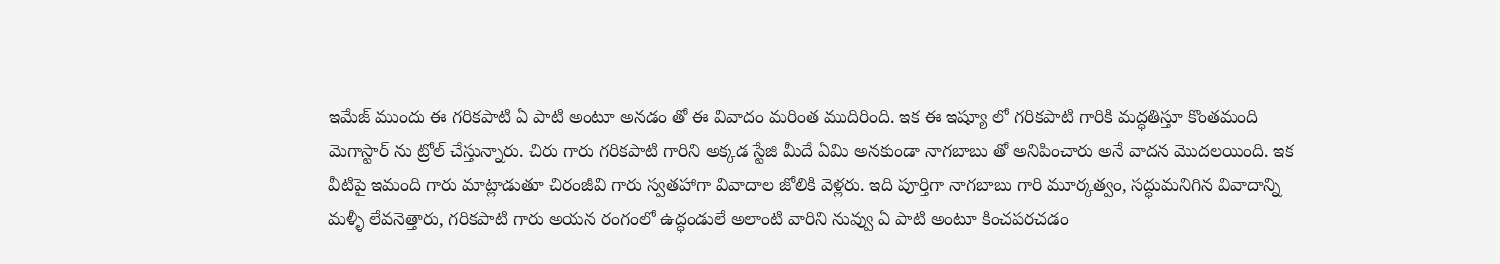ఇమేజ్ ముందు ఈ గరికపాటి ఏ పాటి అంటూ అనడం తో ఈ వివాదం మరింత ముదిరింది. ఇక ఈ ఇష్యూ లో గరికపాటి గారికి మద్ధతిస్తూ కొంతమంది మెగాస్టార్ ను ట్రోల్ చేస్తున్నారు. చిరు గారు గరికపాటి గారిని అక్కడ స్టేజి మీదే ఏమి అనకుండా నాగబాబు తో అనిపించారు అనే వాదన మొదలయింది. ఇక వీటిపై ఇమంది గారు మాట్లాడుతూ చిరంజీవి గారు స్వతహాగా వివాదాల జోలికి వెళ్లరు. ఇది పూర్తిగా నాగబాబు గారి మూర్కత్వం, సద్ధుమనిగిన వివాదాన్ని మళ్ళీ లేవనెత్తారు, గరికపాటి గారు అయన రంగంలో ఉద్ధండులే అలాంటి వారిని నువ్వు ఏ పాటి అంటూ కించపరచడం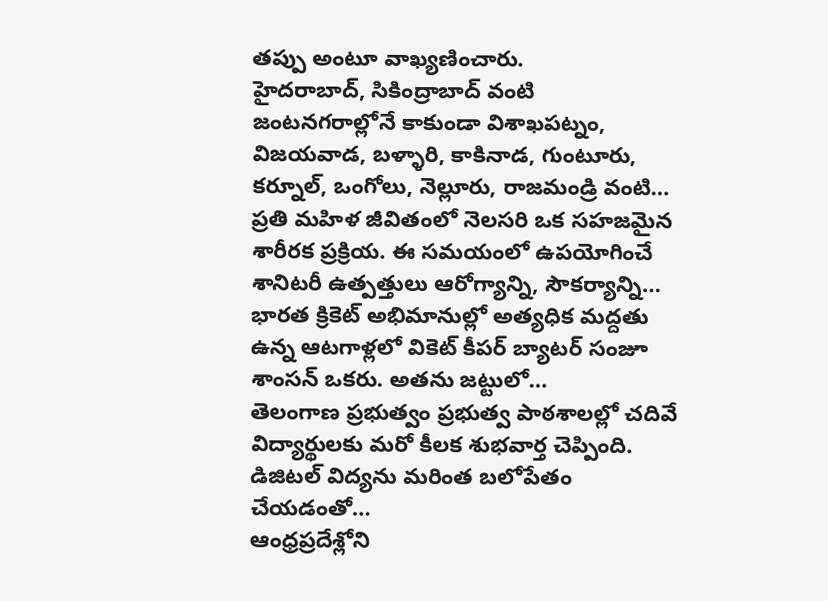తప్పు అంటూ వాఖ్యణించారు.
హైదరాబాద్, సికింద్రాబాద్ వంటి జంటనగరాల్లోనే కాకుండా విశాఖపట్నం, విజయవాడ, బళ్ళారి, కాకినాడ, గుంటూరు, కర్నూల్, ఒంగోలు, నెల్లూరు, రాజమండ్రి వంటి…
ప్రతి మహిళ జీవితంలో నెలసరి ఒక సహజమైన శారీరక ప్రక్రియ. ఈ సమయంలో ఉపయోగించే శానిటరీ ఉత్పత్తులు ఆరోగ్యాన్ని, సౌకర్యాన్ని…
భారత క్రికెట్ అభిమానుల్లో అత్యధిక మద్దతు ఉన్న ఆటగాళ్లలో వికెట్ కీపర్ బ్యాటర్ సంజూ శాంసన్ ఒకరు. అతను జట్టులో…
తెలంగాణ ప్రభుత్వం ప్రభుత్వ పాఠశాలల్లో చదివే విద్యార్థులకు మరో కీలక శుభవార్త చెప్పింది. డిజిటల్ విద్యను మరింత బలోపేతం చేయడంతో…
ఆంధ్రప్రదేశ్లోని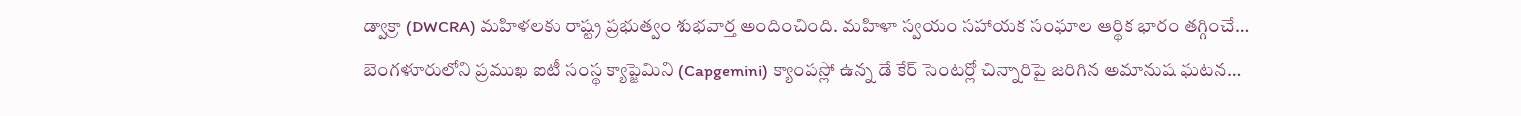డ్వాక్రా (DWCRA) మహిళలకు రాష్ట్ర ప్రభుత్వం శుభవార్త అందించింది. మహిళా స్వయం సహాయక సంఘాల ఆర్థిక భారం తగ్గించే…
బెంగళూరులోని ప్రముఖ ఐటీ సంస్థ క్యాప్జెమిని (Capgemini) క్యాంపస్లో ఉన్న డే కేర్ సెంటర్లో చిన్నారిపై జరిగిన అమానుష ఘటన…